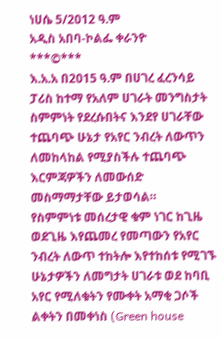ነሀሴ 5/2012 ዓ.ም
አዲስ አበባ-ኮልፌ ቀራንዮ
***©***
እ.አ.አ በ2015 ዓ.ም በሀገረ ፈረንሳይ ፓሪስ ከተማ የአለም ሀገራት መንግስታት ስምምነት የደረሱበትና እንደየ ሀገራቸው ተጨባጭ ሁኔታ የአየር ንብረት ለውጥን ለመከላከል የሚያስችሉ ተጨባጭ እርምጃዎችን ለመውሰድ መስማማታቸው ይታወሳል።
የስምምነቱ መሰረታዊ ቁም ነገር ከጊዜ ወደጊዜ እየጨመረ የመጣውን የአየር ንብረት ለውጥ ተከትሎ እየተከሰቱ የሚገኙ ሁኔታዎችን ለመግታት ሀገራቱ ወደ ከባቢ አየር የሚለቁትን የሙቀት አማቂ ጋሶች ልቀትን በመቀነስ (Green house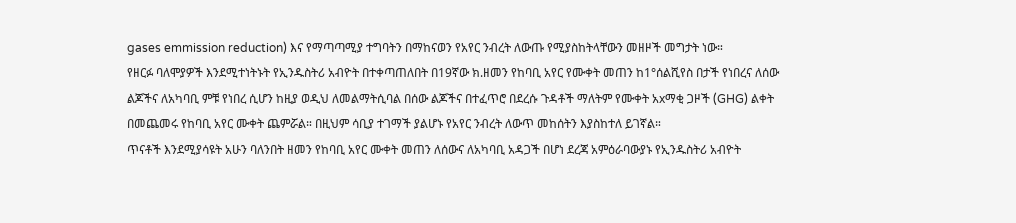gases emmission reduction) እና የማጣጣሚያ ተግባትን በማከናወን የአየር ንብረት ለውጡ የሚያስከትላቸውን መዘዞች መግታት ነው።
የዘርፉ ባለሞያዎች እንደሚተነትኑት የኢንዱስትሪ አብዮት በተቀጣጠለበት በ19ኛው ክ.ዘመን የከባቢ አየር የሙቀት መጠን ከ1°ሰልሺየስ በታች የነበረና ለሰው ልጆችና ለአካባቢ ምቹ የነበረ ሲሆን ከዚያ ወዲህ ለመልማትሲባል በሰው ልጆችና በተፈጥሮ በደረሱ ጉዳቶች ማለትም የሙቀት አxማቂ ጋዞች (GHG) ልቀት በመጨመሩ የከባቢ አየር ሙቀት ጨምሯል። በዚህም ሳቢያ ተገማች ያልሆኑ የአየር ንብረት ለውጥ መከሰትን እያስከተለ ይገኛል።
ጥናቶች እንደሚያሳዩት አሁን ባለንበት ዘመን የከባቢ አየር ሙቀት መጠን ለሰውና ለአካባቢ አዳጋች በሆነ ደረጃ አምዕራባውያኑ የኢንዱስትሪ አብዮት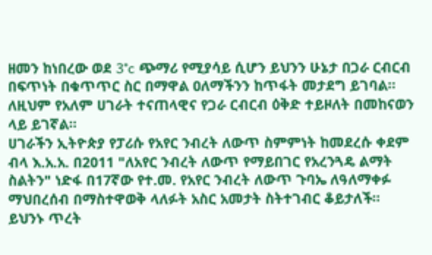ዘመን ከነበረው ወደ 3°c ጭማሪ የሚያሳይ ሲሆን ይህንን ሁኔታ በጋራ ርብርብ በፍጥነት በቁጥጥር ስር በማዋል ዐለማችንን ከጥፋት መታደግ ይገባል። ለዚህም የአለም ሀገራት ተናጠላዊና የጋራ ርብርብ ዕቅድ ተይዞለት በመከናወን ላይ ይገኛል።
ሀገራችን ኢትዮጵያ የፓሪሱ የአየር ንብረት ለውጥ ስምምነት ከመደረሱ ቀደም ብላ እ.አ.አ. በ2011 "ለአየር ንብረት ለውጥ የማይበገር የአረንጓዴ ልማት ስልትን" ነድፋ በ17ኛው የተ.መ. የአየር ንብረት ለውጥ ጉባኤ ለዓለማቀፉ ማህበረሰብ በማስተዋወቅ ላለፉት አስር አመታት ስትተገብር ቆይታለች።
ይህንኑ ጥረት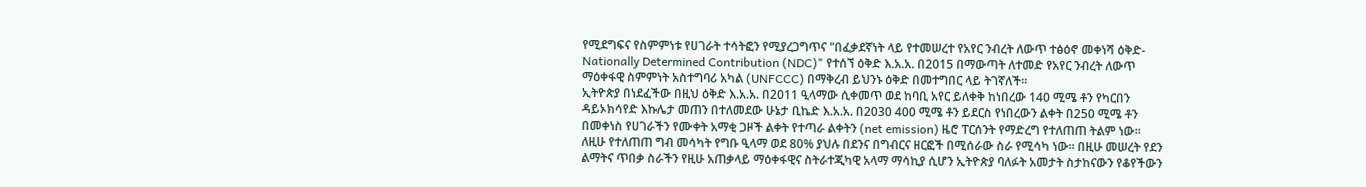የሚደግፍና የስምምነቱ የሀገራት ተሳትፎን የሚያረጋግጥና "በፈቃደኛነት ላይ የተመሠረተ የአየር ንብረት ለውጥ ተፅዕኖ መቀነሻ ዕቅድ-Nationally Determined Contribution (NDC)" የተሰኘ ዕቅድ እ.አ.አ. በ2015 በማውጣት ለተመድ የአየር ንብረት ለውጥ ማዕቀፋዊ ስምምነት አስተግባሪ አካል (UNFCCC) በማቅረብ ይህንኑ ዕቅድ በመተግበር ላይ ትገኛለች።
ኢትዮጵያ በነደፈችው በዚህ ዕቅድ እ.አ.አ. በ2011 ዒላማው ሲቀመጥ ወደ ከባቢ አየር ይለቀቅ ከነበረው 140 ሚሜ ቶን የካርበን ዳይኦክሳየድ እኩሌታ መጠን በተለመደው ሁኔታ ቢኬድ እ.አ.አ. በ2030 400 ሚሜ ቶን ይደርስ የነበረውን ልቀት በ250 ሚሜ ቶን በመቀነስ የሀገራችን የሙቀት አማቂ ጋዞች ልቀት የተጣራ ልቀትን (net emission) ዜሮ ፐርሰንት የማድረግ የተለጠጠ ትልም ነው።
ለዚሁ የተለጠጠ ግብ መሳካት የግቡ ዒላማ ወደ 80% ያህሉ በደንና በግብርና ዘርፎች በሚሰራው ስራ የሚሳካ ነው። በዚሁ መሠረት የደን ልማትና ጥበቃ ስራችን የዚሁ አጠቃላይ ማዕቀፋዊና ስትራተጂካዊ አላማ ማሳኪያ ሲሆን ኢትዮጵያ ባለፉት አመታት ስታከናውን የቆየችውን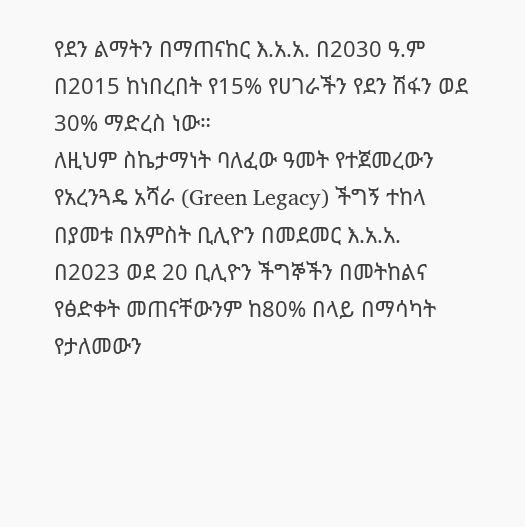የደን ልማትን በማጠናከር እ.አ.አ. በ2030 ዓ.ም በ2015 ከነበረበት የ15% የሀገራችን የደን ሽፋን ወደ 30% ማድረስ ነው።
ለዚህም ስኬታማነት ባለፈው ዓመት የተጀመረውን የአረንጓዴ አሻራ (Green Legacy) ችግኝ ተከላ በያመቱ በአምስት ቢሊዮን በመደመር እ.አ.አ. በ2023 ወደ 20 ቢሊዮን ችግኞችን በመትከልና የፅድቀት መጠናቸውንም ከ80% በላይ በማሳካት የታለመውን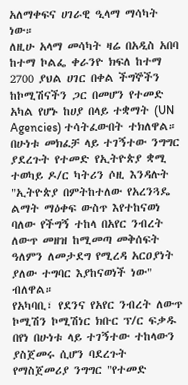አለማቀፍና ሀገራዊ ዒላማ ማሳካት ነው።
ለዚሁ አላማ መሳካት ዛሬ በአዲስ አበባ ከተማ ኮልፌ ቀራንዮ ክፍለ ከተማ 2700 ያህል ሀገር በቀል ችግኞችን ከኮሚሽናችን ጋር በመሆን የተመድ አካል የሆኑ ከሀያ በላይ ተቋማት (UN Agencies) ተሳትፈውበት ተክለዋል።
በሁነቱ መክፈቻ ላይ ተገኝተው ንግግር ያደረጉት የተመድ የኢትዮጵያ ቋሚ ተወካይ ዶ/ር ካትሪን ሶዚ እንዳሉት "ኢትዮጵያ በምትከተለው የአረንጓዴ ልማት ማዕቀፍ ውስጥ እየተከናወነ ባለው የችግኝ ተከላ በአየር ንብረት ለውጥ መዘዝ ከሚመጣ መቅሰፍት ዓለምን ለመታደግ የሚረዳ አርዐያነት ያለው ተግባር እያከናወነች ነው" ብለዋል።
የአካባቢ፣ የደንና የአየር ንብረት ለውጥ ኮሚሽን ኮሚሽነር ክቡር ፕ/ር ፍቃዱ በየነ በሁነቱ ላይ ተገኝተው ተከላውን ያስጀመሩ ሲሆን ባደረጉት የማስጀመሪያ ንግግር "የተመድ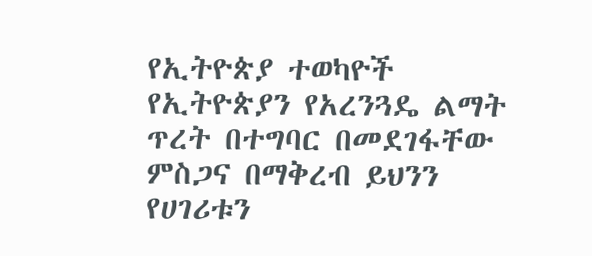የኢትዮጵያ ተወካዮች የኢትዮጵያን የአረንጓዴ ልማት ጥረት በተግባር በመደገፋቸው ምስጋና በማቅረብ ይህንን የሀገሪቱን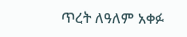ጥረት ለዓለም አቀፉ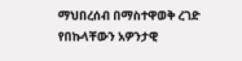ማህበረሰብ በማስተዋወቅ ረገድ የበኩላቸውን አዎንታዊ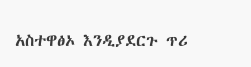አስተዋፅኦ እንዲያደርጉ ጥሪ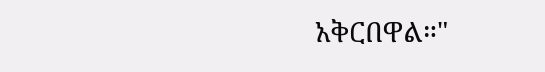አቅርበዋል።"